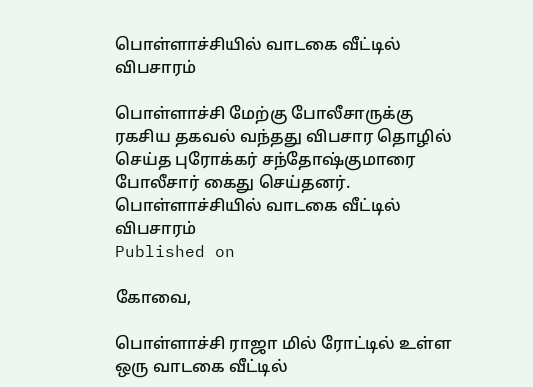பொள்ளாச்சியில் வாடகை வீட்டில் விபசாரம்

பொள்ளாச்சி மேற்கு போலீசாருக்கு ரகசிய தகவல் வந்தது விபசார தொழில் செய்த புரோக்கர் சந்தோஷ்குமாரை போலீசார் கைது செய்தனர்.
பொள்ளாச்சியில் வாடகை வீட்டில் விபசாரம்
Published on

கோவை,

பொள்ளாச்சி ராஜா மில் ரோட்டில் உள்ள ஒரு வாடகை வீட்டில்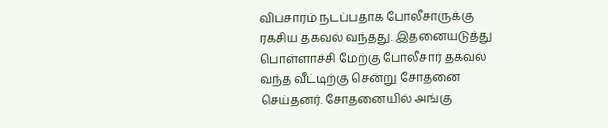விபசாரம் நடப்பதாக போலீசாருக்கு ரகசிய தகவல் வந்தது. இதனையடுத்து பொள்ளாச்சி மேற்கு போலீசார் தகவல் வந்த வீட்டிற்கு சென்று சோதனை செய்தனர். சோதனையில் அங்கு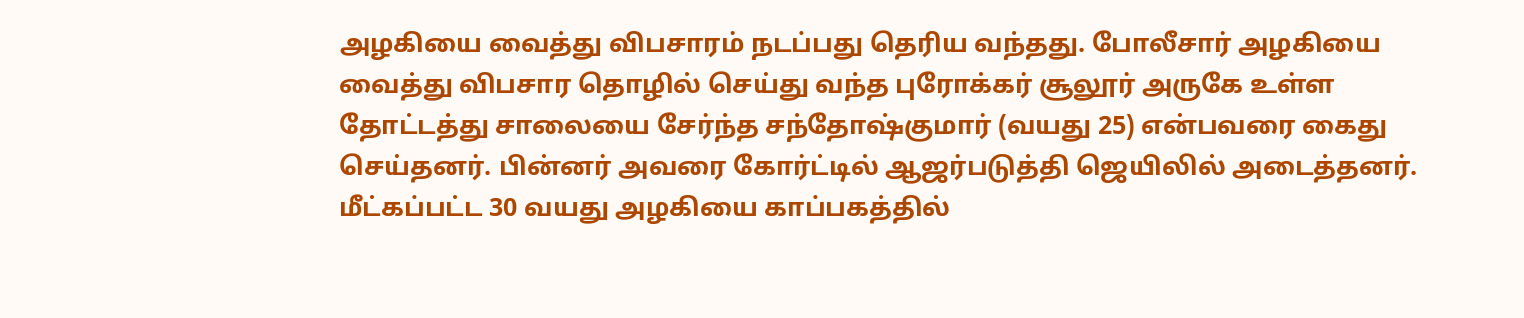அழகியை வைத்து விபசாரம் நடப்பது தெரிய வந்தது. போலீசார் அழகியை வைத்து விபசார தொழில் செய்து வந்த புரோக்கர் சூலூர் அருகே உள்ள தோட்டத்து சாலையை சேர்ந்த சந்தோஷ்குமார் (வயது 25) என்பவரை கைது செய்தனர். பின்னர் அவரை கோர்ட்டில் ஆஜர்படுத்தி ஜெயிலில் அடைத்தனர். மீட்கப்பட்ட 30 வயது அழகியை காப்பகத்தில்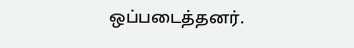ஒப்படைத்தனர்.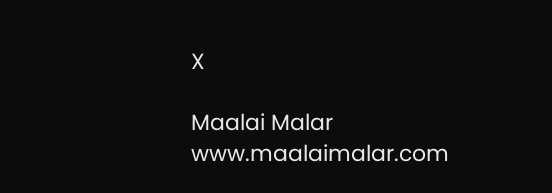X

Maalai Malar
www.maalaimalar.com